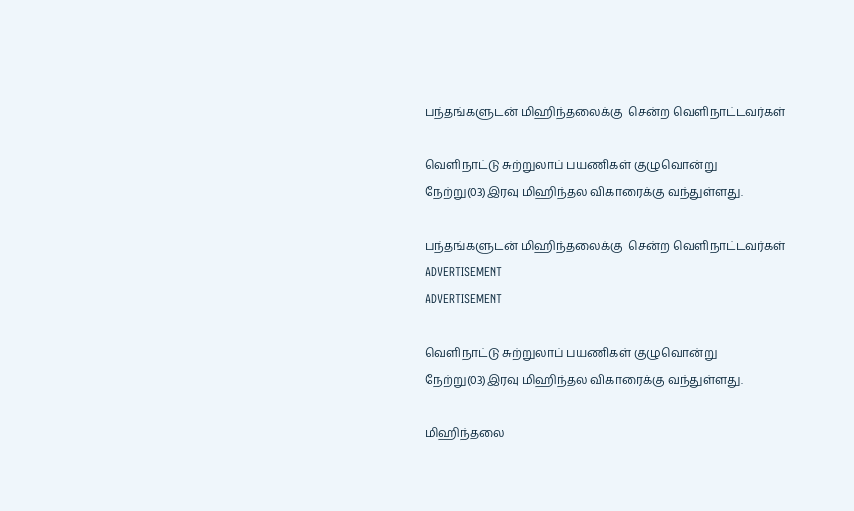பந்தங்களுடன் மிஹிந்தலைக்கு  சென்ற வெளிநாட்டவர்கள்

வெளிநாட்டு சுற்றுலாப் பயணிகள் குழுவொன்று நேற்று(03)இரவு மிஹிந்தல விகாரைக்கு வந்துள்ளது.

பந்தங்களுடன் மிஹிந்தலைக்கு  சென்ற வெளிநாட்டவர்கள்
ADVERTISEMENT
ADVERTISEMENT

வெளிநாட்டு சுற்றுலாப் பயணிகள் குழுவொன்று நேற்று(03)இரவு மிஹிந்தல விகாரைக்கு வந்துள்ளது.

மிஹிந்தலை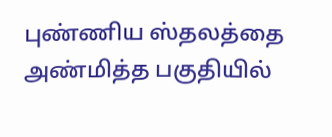புண்ணிய ஸ்தலத்தை அண்மித்த பகுதியில்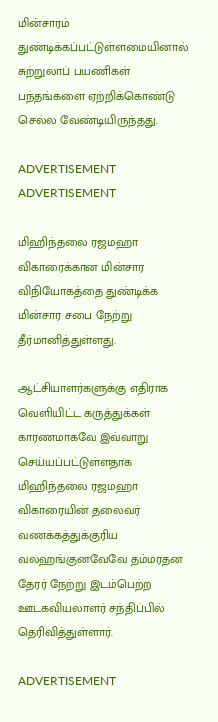மின்சாரம் துண்டிக்கப்பட்டுள்ளமையினால் சுற்றுலாப் பயணிகள் பந்தங்களை ஏற்றிக்கொண்டு செல்ல வேண்டியிருந்தது.

ADVERTISEMENT
ADVERTISEMENT

மிஹிந்தலை ரஜமஹா விகாரைக்கான மின்சார விநியோகத்தை துண்டிக்க மின்சார சபை நேற்று தீர்மானித்துள்ளது.

ஆட்சியாளர்களுக்கு எதிராக வெளியிட்ட கருத்துக்கள் காரணமாகவே இவ்வாறு செய்யப்பட்டுள்ளதாக மிஹிந்தலை ரஜமஹா விகாரையின் தலைவர் வணக்கத்துக்குரிய வலஹங்குனவேவே தம்மரதன தேரர் நேற்று இடம்பெற்ற ஊடகவியலாளர் சந்திப்பில் தெரிவித்துள்ளார்.

ADVERTISEMENT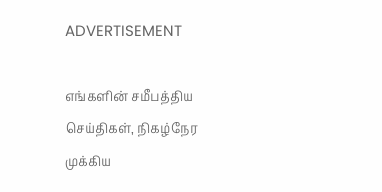ADVERTISEMENT

எங்களின் சமீபத்திய செய்திகள், நிகழ்நேர முக்கிய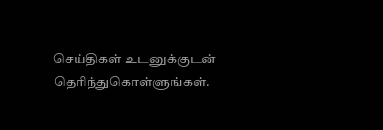செய்திகள் உடனுக்குடன் தெரிந்துகொள்ளுங்கள்.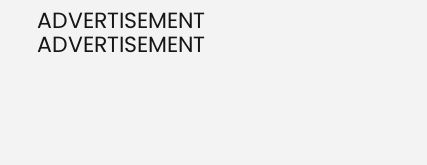ADVERTISEMENT
ADVERTISEMENT